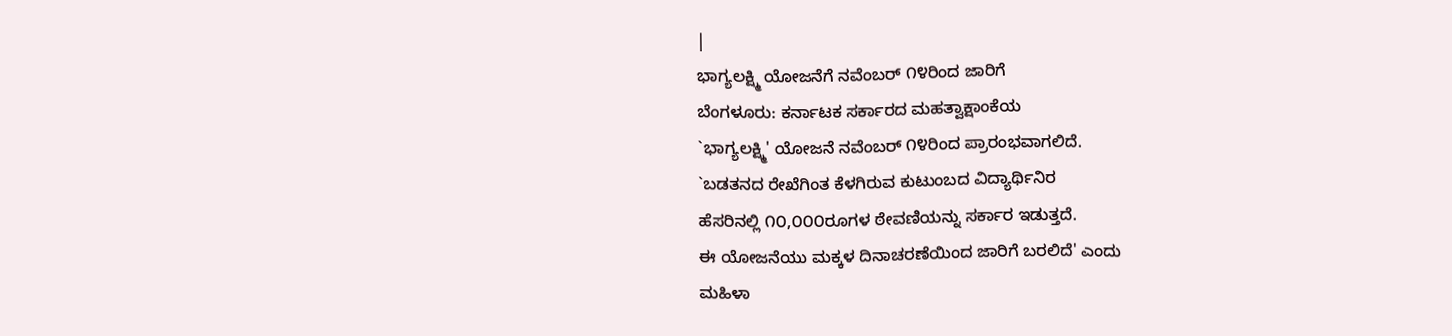|
ಭಾಗ್ಯಲಕ್ಷ್ಮಿ ಯೋಜನೆಗೆ ನವೆಂಬರ್ ೧೪ರಿಂದ ಜಾರಿಗೆ
ಬೆಂಗಳೂರು: ಕರ್ನಾಟಕ ಸರ್ಕಾರದ ಮಹತ್ವಾಕ್ಷಾಂಕೆಯ
`ಭಾಗ್ಯಲಕ್ಷ್ಮಿ' ಯೋಜನೆ ನವೆಂಬರ್ ೧೪ರಿಂದ ಪ್ರಾರಂಭವಾಗಲಿದೆ.
`ಬಡತನದ ರೇಖೆಗಿಂತ ಕೆಳಗಿರುವ ಕುಟುಂಬದ ವಿದ್ಯಾರ್ಥಿನಿರ
ಹೆಸರಿನಲ್ಲಿ ೧೦,೦೦೦ರೂಗಳ ಠೇವಣಿಯನ್ನು ಸರ್ಕಾರ ಇಡುತ್ತದೆ.
ಈ ಯೋಜನೆಯು ಮಕ್ಕಳ ದಿನಾಚರಣೆಯಿಂದ ಜಾರಿಗೆ ಬರಲಿದೆ' ಎಂದು
ಮಹಿಳಾ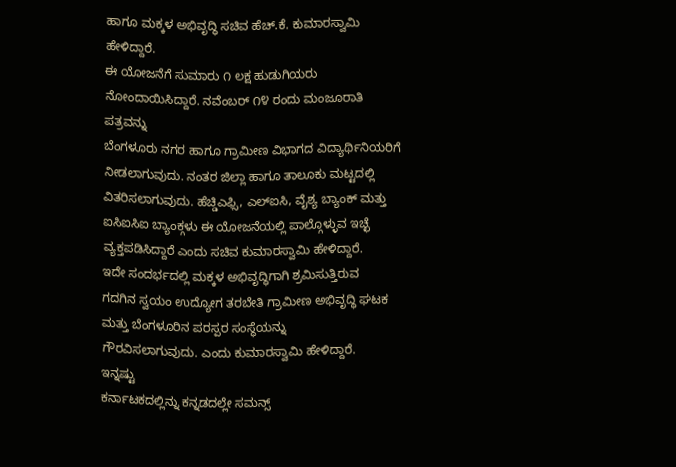ಹಾಗೂ ಮಕ್ಕಳ ಅಭಿವೃದ್ಧಿ ಸಚಿವ ಹೆಚ್.ಕೆ. ಕುಮಾರಸ್ವಾಮಿ
ಹೇಳಿದ್ದಾರೆ.
ಈ ಯೋಜನೆಗೆ ಸುಮಾರು ೧ ಲಕ್ಷ ಹುಡುಗಿಯರು
ನೋಂದಾಯಿಸಿದ್ದಾರೆ. ನವೆಂಬರ್ ೧೪ ರಂದು ಮಂಜೂರಾತಿ ಪತ್ರವನ್ನು
ಬೆಂಗಳೂರು ನಗರ ಹಾಗೂ ಗ್ರಾಮೀಣ ವಿಭಾಗದ ವಿದ್ಯಾರ್ಥಿನಿಯರಿಗೆ
ನೀಡಲಾಗುವುದು. ನಂತರ ಜಿಲ್ಲಾ ಹಾಗೂ ತಾಲೂಕು ಮಟ್ಟದಲ್ಲಿ
ವಿತರಿಸಲಾಗುವುದು. ಹೆಚ್ಡಿಎಫ್ಸಿ, ಎಲ್ಐಸಿ, ವೈಶ್ಯ ಬ್ಯಾಂಕ್ ಮತ್ತು
ಐಸಿಐಸಿಐ ಬ್ಯಾಂಕ್ಗಳು ಈ ಯೋಜನೆಯಲ್ಲಿ ಪಾಲ್ಗೊಳ್ಳುವ ಇಚ್ಛೆ
ವ್ಯಕ್ತಪಡಿಸಿದ್ದಾರೆ ಎಂದು ಸಚಿವ ಕುಮಾರಸ್ವಾಮಿ ಹೇಳಿದ್ದಾರೆ.
ಇದೇ ಸಂದರ್ಭದಲ್ಲಿ ಮಕ್ಕಳ ಅಭಿವೃದ್ಧಿಗಾಗಿ ಶ್ರಮಿಸುತ್ತಿರುವ
ಗದಗಿನ ಸ್ವಯಂ ಉದ್ಯೋಗ ತರಬೇತಿ ಗ್ರಾಮೀಣ ಅಭಿವೃದ್ಧಿ ಘಟಕ
ಮತ್ತು ಬೆಂಗಳೂರಿನ ಪರಸ್ಪರ ಸಂಸ್ಥೆಯನ್ನು
ಗೌರವಿಸಲಾಗುವುದು. ಎಂದು ಕುಮಾರಸ್ವಾಮಿ ಹೇಳಿದ್ದಾರೆ.
ಇನ್ನಷ್ಟು
ಕರ್ನಾಟಕದಲ್ಲಿನ್ನು ಕನ್ನಡದಲ್ಲೇ ಸಮನ್ಸ್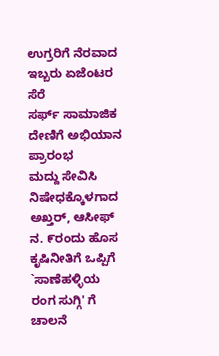ಉಗ್ರರಿಗೆ ನೆರವಾದ ಇಬ್ಬರು ಏಜೆಂಟರ ಸೆರೆ
ಸರ್ಫ್ ಸಾಮಾಜಿಕ ದೇಣಿಗೆ ಅಭಿಯಾನ ಪ್ರಾರಂಭ
ಮದ್ದು ಸೇವಿಸಿ ನಿಷೇಧಕ್ಕೊಳಗಾದ ಅಖ್ತರ್, ಆಸೀಫ್
ನ. ೯ರಂದು ಹೊಸ ಕೃಷಿನೀತಿಗೆ ಒಪ್ಪಿಗೆ
`ಸಾಣೆಹಳ್ಳಿಯ ರಂಗ ಸುಗ್ಗಿ' ಗೆ ಚಾಲನೆ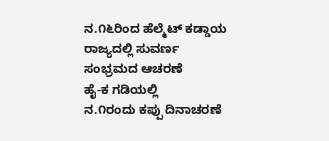ನ.೧೬ರಿಂದ ಹೆಲ್ಮೆಟ್ ಕಡ್ಡಾಯ
ರಾಜ್ಯದಲ್ಲಿ ಸುವರ್ಣ
ಸಂಭ್ರಮದ ಆಚರಣೆ
ಹೈ-ಕ ಗಡಿಯಲ್ಲಿ
ನ.೧ರಂದು ಕಪ್ಪು ದಿನಾಚರಣೆ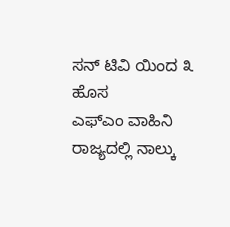ಸನ್ ಟಿವಿ ಯಿಂದ ೩ ಹೊಸ
ಎಫ್ಎಂ ವಾಹಿನಿ
ರಾಜ್ಯದಲ್ಲಿ ನಾಲ್ಕು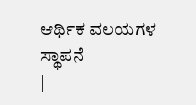ಆರ್ಥಿಕ ವಲಯಗಳ ಸ್ಥಾಪನೆ
|